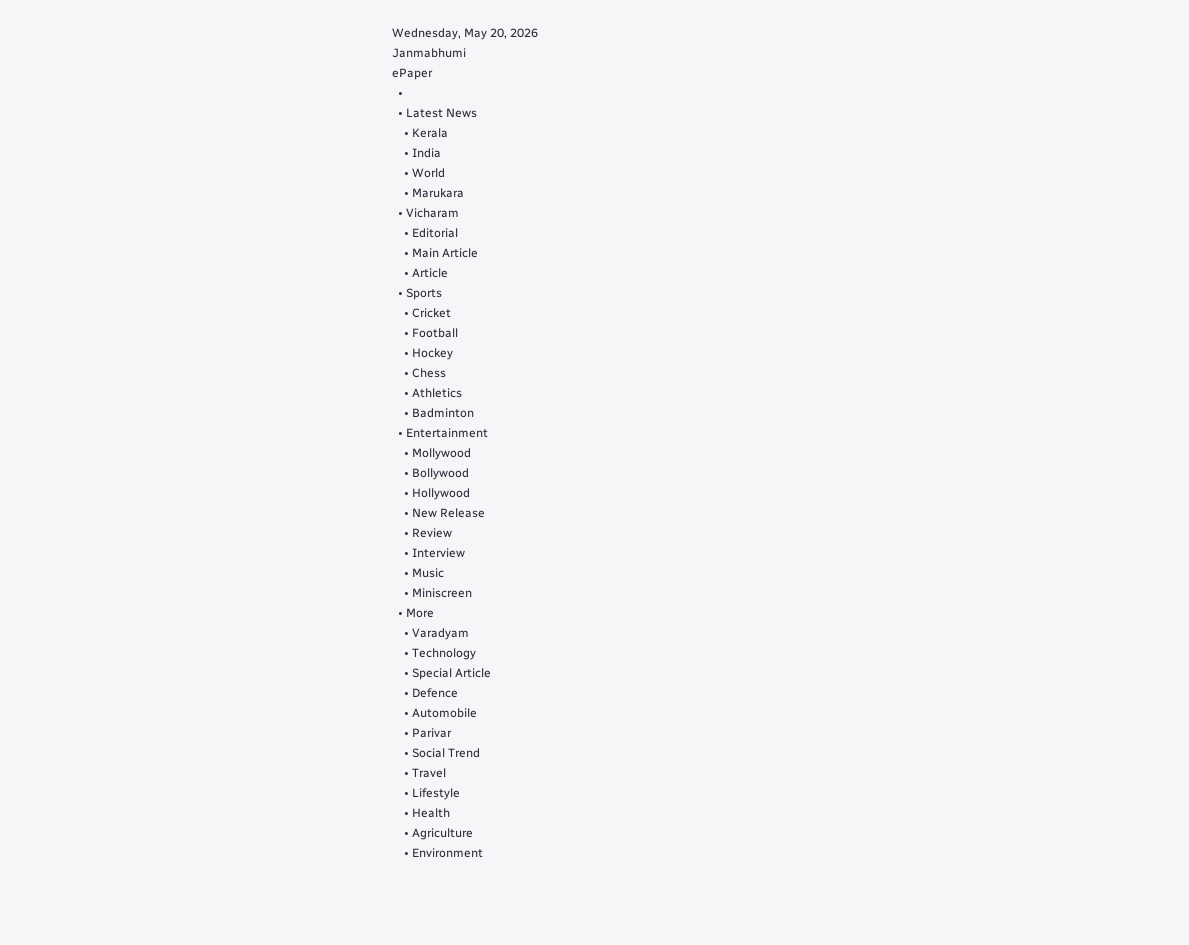Wednesday, May 20, 2026
Janmabhumi
ePaper
  •
  • Latest News
    • Kerala
    • India
    • World
    • Marukara
  • Vicharam
    • Editorial
    • Main Article
    • Article
  • Sports
    • Cricket
    • Football
    • Hockey
    • Chess
    • Athletics
    • Badminton
  • Entertainment
    • Mollywood
    • Bollywood
    • Hollywood
    • New Release
    • Review
    • Interview
    • Music
    • Miniscreen
  • More
    • Varadyam
    • Technology
    • Special Article
    • Defence
    • Automobile
    • Parivar
    • Social Trend
    • Travel
    • Lifestyle
    • Health
    • Agriculture
    • Environment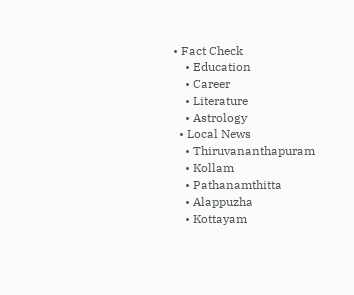• Fact Check
    • Education
    • Career
    • Literature
    • Astrology
  • Local News
    • Thiruvananthapuram
    • Kollam
    • Pathanamthitta
    • Alappuzha
    • Kottayam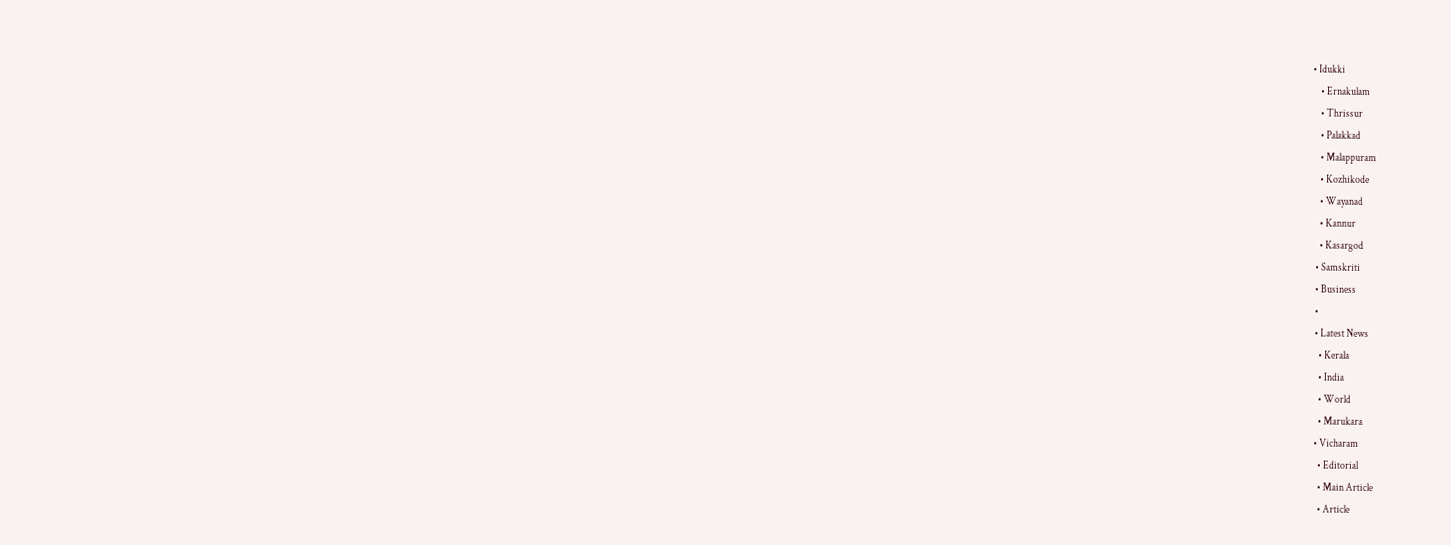• Idukki
    • Ernakulam
    • Thrissur
    • Palakkad
    • Malappuram
    • Kozhikode
    • Wayanad
    • Kannur
    • Kasargod
  • Samskriti
  • Business
  •
  • Latest News
    • Kerala
    • India
    • World
    • Marukara
  • Vicharam
    • Editorial
    • Main Article
    • Article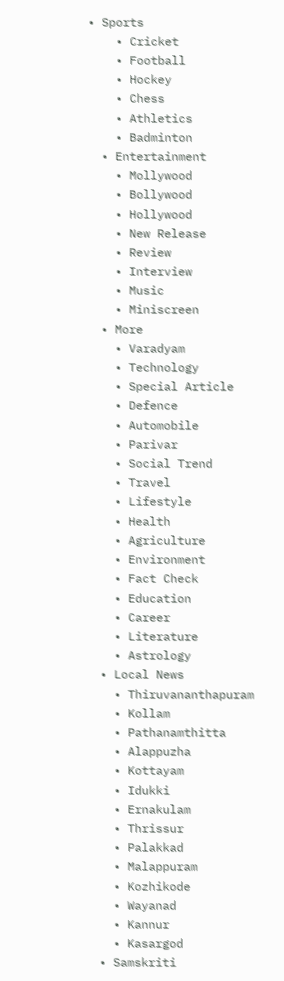• Sports
    • Cricket
    • Football
    • Hockey
    • Chess
    • Athletics
    • Badminton
  • Entertainment
    • Mollywood
    • Bollywood
    • Hollywood
    • New Release
    • Review
    • Interview
    • Music
    • Miniscreen
  • More
    • Varadyam
    • Technology
    • Special Article
    • Defence
    • Automobile
    • Parivar
    • Social Trend
    • Travel
    • Lifestyle
    • Health
    • Agriculture
    • Environment
    • Fact Check
    • Education
    • Career
    • Literature
    • Astrology
  • Local News
    • Thiruvananthapuram
    • Kollam
    • Pathanamthitta
    • Alappuzha
    • Kottayam
    • Idukki
    • Ernakulam
    • Thrissur
    • Palakkad
    • Malappuram
    • Kozhikode
    • Wayanad
    • Kannur
    • Kasargod
  • Samskriti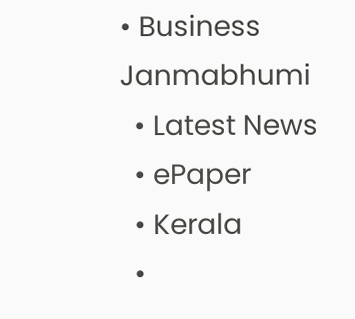• Business
Janmabhumi
  • Latest News
  • ePaper
  • Kerala
  •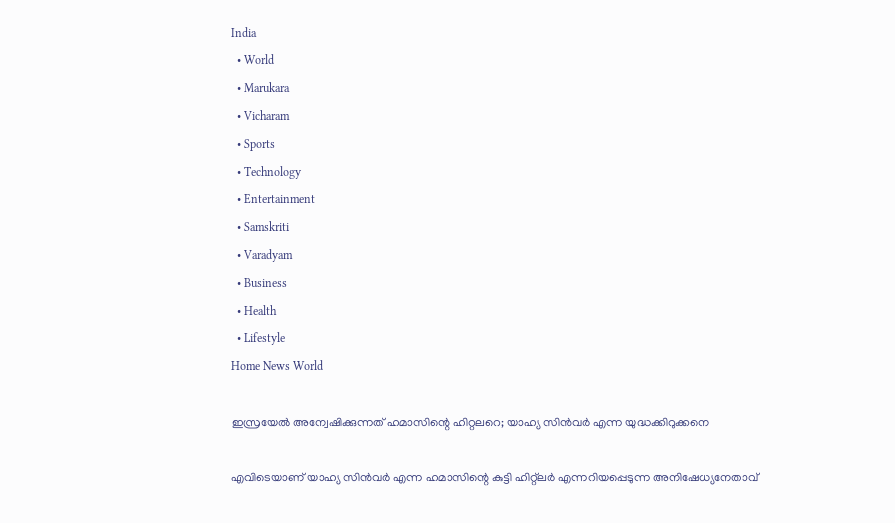India
  • World
  • Marukara
  • Vicharam
  • Sports
  • Technology
  • Entertainment
  • Samskriti
  • Varadyam
  • Business
  • Health
  • Lifestyle
Home News World

ഇസ്രയേല്‍ അന്വേഷിക്കുന്നത് ഹമാസിന്റെ ഹിറ്റലറെ; യാഹ്യ സിന്‍വര്‍ എന്ന യുദ്ധക്കിറുക്കനെ

എവിടെയാണ് യാഹ്യ സിന്‍വര്‍ എന്ന ഹമാസിന്റെ കുട്ടി ഹിറ്റ്ലര്‍ എന്നറിയപ്പെടുന്ന അനിഷേധ്യനേതാവ്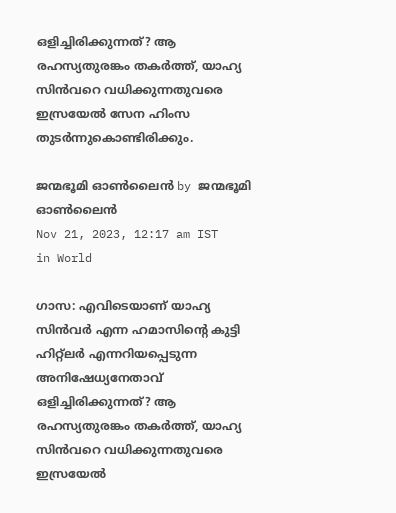ഒളിച്ചിരിക്കുന്നത്? ആ രഹസ്യതുരങ്കം തകര്‍ത്ത്, യാഹ്യ സിന്‍വറെ വധിക്കുന്നതുവരെ ഇസ്രയേല്‍ സേന ഹിംസ തുടര്‍ന്നുകൊണ്ടിരിക്കും.

ജന്മഭൂമി ഓണ്‍ലൈന്‍ by ജന്മഭൂമി ഓണ്‍ലൈന്‍
Nov 21, 2023, 12:17 am IST
in World

ഗാസ: എവിടെയാണ് യാഹ്യ സിന്‍വര്‍ എന്ന ഹമാസിന്റെ കുട്ടി ഹിറ്റ്ലര്‍ എന്നറിയപ്പെടുന്ന അനിഷേധ്യനേതാവ് ഒളിച്ചിരിക്കുന്നത്? ആ രഹസ്യതുരങ്കം തകര്‍ത്ത്, യാഹ്യ സിന്‍വറെ വധിക്കുന്നതുവരെ ഇസ്രയേല്‍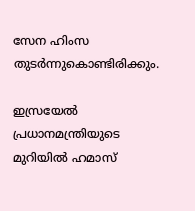സേന ഹിംസ തുടര്‍ന്നുകൊണ്ടിരിക്കും.

ഇസ്രയേല്‍ പ്രധാനമന്ത്രിയുടെ മുറിയില്‍ ഹമാസ്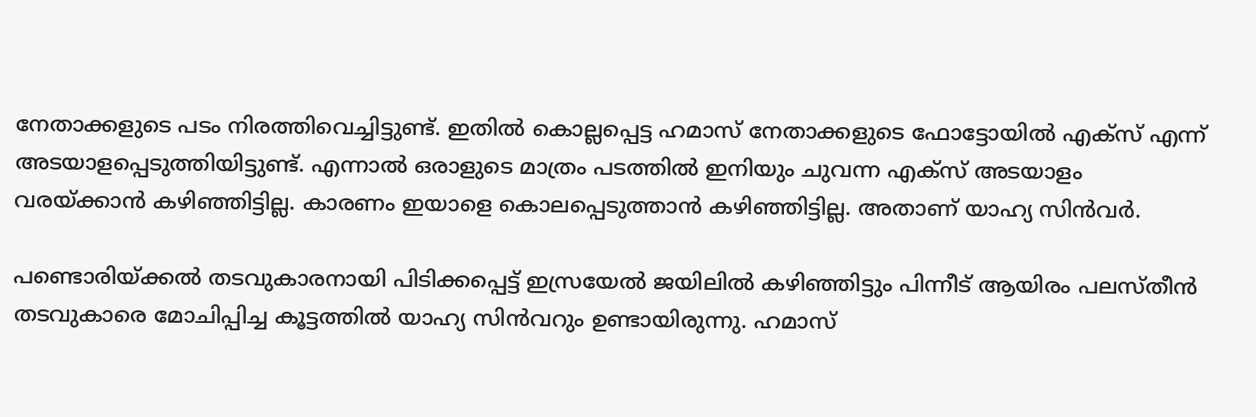നേതാക്കളുടെ പടം നിരത്തിവെച്ചിട്ടുണ്ട്. ഇതില്‍ കൊല്ലപ്പെട്ട ഹമാസ് നേതാക്കളുടെ ഫോട്ടോയില്‍ എക്സ് എന്ന് അടയാളപ്പെടുത്തിയിട്ടുണ്ട്. എന്നാല്‍ ഒരാളുടെ മാത്രം പടത്തില്‍ ഇനിയും ചുവന്ന എക്സ് അടയാളം വരയ്‌ക്കാന്‍ കഴിഞ്ഞിട്ടില്ല. കാരണം ഇയാളെ കൊലപ്പെടുത്താന്‍ കഴിഞ്ഞിട്ടില്ല. അതാണ് യാഹ്യ സിന്‍വര്‍.

പണ്ടൊരിയ്‌ക്കല്‍ തടവുകാരനായി പിടിക്കപ്പെട്ട് ഇസ്രയേല്‍ ജയിലില്‍ കഴിഞ്ഞിട്ടും പിന്നീട് ആയിരം പലസ്തീന്‍ തടവുകാരെ മോചിപ്പിച്ച കൂട്ടത്തില്‍ യാഹ്യ സിന്‍വറും ഉണ്ടായിരുന്നു. ഹമാസ്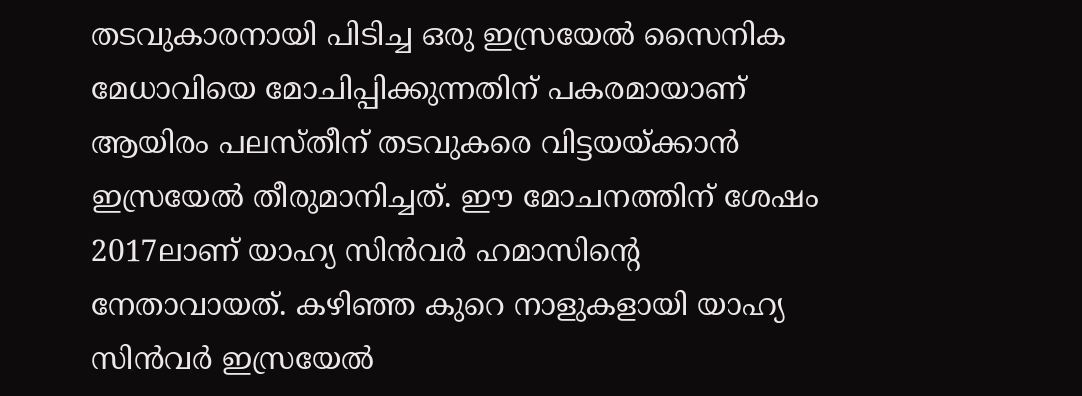തടവുകാരനായി പിടിച്ച ഒരു ഇസ്രയേല്‍ സൈനിക മേധാവിയെ മോചിപ്പിക്കുന്നതിന് പകരമായാണ് ആയിരം പലസ്തീന‍് തടവുകരെ വിട്ടയയ്‌ക്കാന്‍ ഇസ്രയേല്‍ തീരുമാനിച്ചത്. ഈ മോചനത്തിന് ശേഷം 2017ലാണ് യാഹ്യ സിന്‍വര്‍ ഹമാസിന്റെ നേതാവായത്. കഴിഞ്ഞ കുറെ നാളുകളായി യാഹ്യ സിന്‍വര്‍ ഇസ്രയേല്‍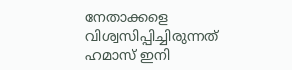നേതാക്കളെ വിശ്വസിപ്പിച്ചിരുന്നത് ഹമാസ് ഇനി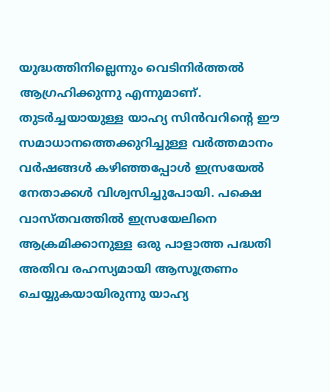യുദ്ധത്തിനില്ലെന്നും വെടിനിര്‍ത്തല്‍ ആഗ്രഹിക്കുന്നു എന്നുമാണ്. തുടര്‍ച്ചയായുള്ള യാഹ്യ സിന്‍വറിന്റെ ഈ സമാധാനത്തെക്കുറിച്ചുള്ള വര്‍ത്തമാനം വര്‍ഷങ്ങള്‍ കഴിഞ്ഞപ്പോള്‍ ഇസ്രയേല്‍ നേതാക്കള്‍ വിശ്വസിച്ചുപോയി. പക്ഷെ വാസ്തവത്തില്‍ ഇസ്രയേലിനെ ആക്രമിക്കാനുള്ള ഒരു പാളാത്ത പദ്ധതി അതിവ രഹസ്യമായി ആസൂത്രണം ചെയ്യുകയായിരുന്നു യാഹ്യ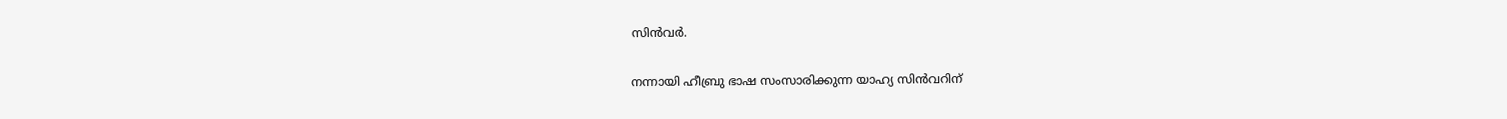സിന്‍വര്‍.

നന്നായി ഹീബ്രു ഭാഷ സംസാരിക്കുന്ന യാഹ്യ സിന്‍വറിന്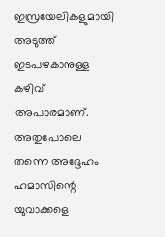ഇസ്രയേലികളുമായി അടുത്ത് ഇടപഴകാനുള്ള കഴിവ് അപാരമാണ്. അതുപോലെ തന്നെ അദ്ദേഹം ഹമാസിന്റെ യുവാക്കളെ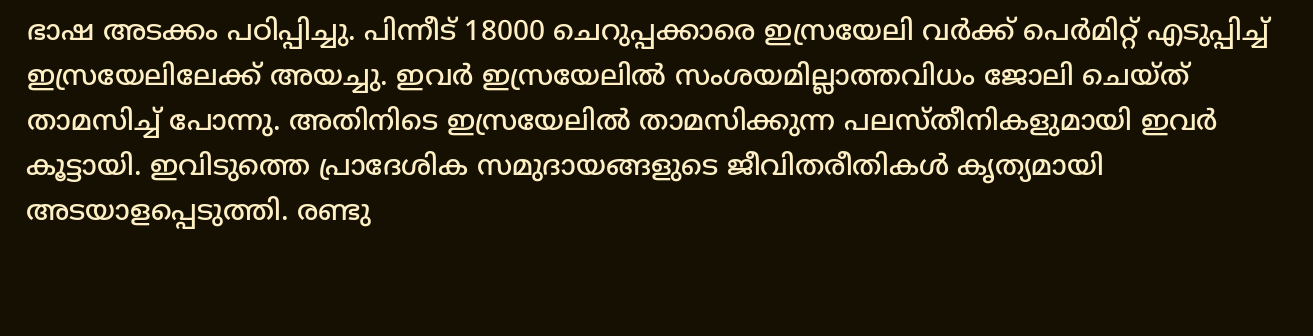ഭാഷ അടക്കം പഠിപ്പിച്ചു. പിന്നീട് 18000 ചെറുപ്പക്കാരെ ഇസ്രയേലി വര്‍ക്ക് പെര്‍മിറ്റ് എടുപ്പിച്ച് ഇസ്രയേലിലേക്ക് അയച്ചു. ഇവര്‍ ഇസ്രയേലില്‍ സംശയമില്ലാത്തവിധം ജോലി ചെയ്ത് താമസിച്ച് പോന്നു. അതിനിടെ ഇസ്രയേലില്‍ താമസിക്കുന്ന പലസ്തീനികളുമായി ഇവര്‍ കൂട്ടായി. ഇവിടുത്തെ പ്രാദേശിക സമുദായങ്ങളുടെ ജീവിതരീതികള്‍ കൃത്യമായി അടയാളപ്പെടുത്തി. രണ്ടു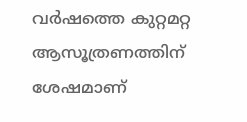വര്‍ഷത്തെ കുറ്റമറ്റ ആസൂത്രണത്തിന് ശേഷമാണ്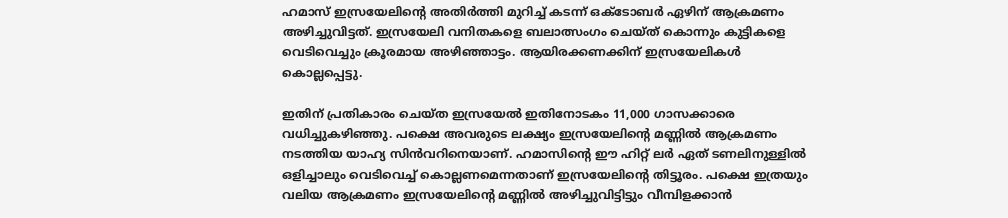ഹമാസ് ഇസ്രയേലിന്റെ അതിര്‍ത്തി മുറിച്ച് കടന്ന് ഒക്ടോബര്‍ ഏഴിന് ആക്രമണം അഴിച്ചുവിട്ടത്. ഇസ്രയേലി വനിതകളെ ബലാത്സംഗം ചെയ്ത് കൊന്നും കുട്ടികളെ വെടിവെച്ചും ക്രൂരമായ അഴിഞ്ഞാട്ടം. ആയിരക്കണക്കിന് ഇസ്രയേലികള്‍ കൊല്ലപ്പെട്ടു.

ഇതിന് പ്രതികാരം ചെയ്ത ഇസ്രയേല്‍ ഇതിനോടകം 11,000 ഗാസക്കാരെ വധിച്ചുകഴിഞ്ഞു. പക്ഷെ അവരുടെ ലക്ഷ്യം ഇസ്രയേലിന്റെ മണ്ണില്‍ ആക്രമണം നടത്തിയ യാഹ്യ സിന്‍വറിനെയാണ്. ഹമാസിന്റെ ഈ ഹിറ്റ് ലര്‍ ഏത് ടണലിനുള്ളില്‍ ഒളിച്ചാലും വെടിവെച്ച് കൊല്ലണമെന്നതാണ് ഇസ്രയേലിന്റെ തിട്ടൂരം. പക്ഷെ ഇത്രയും വലിയ ആക്രമണം ഇസ്രയേലിന്റെ മണ്ണില്‍ അഴിച്ചുവിട്ടിട്ടും വീമ്പിളക്കാന്‍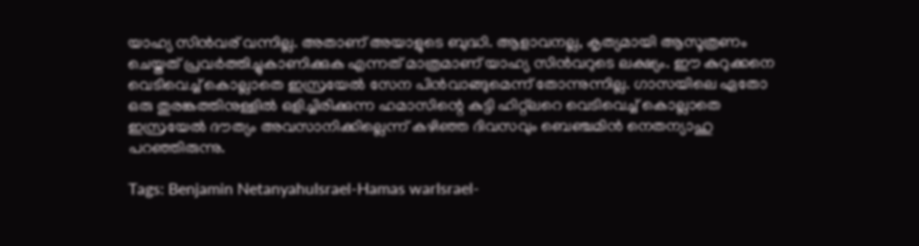യാഹ്യ സിന്‍വര‍് വന്നില്ല. അതാണ് അയാളുടെ ബുദ്ധി. ആളാവനല്ല, കൃത്യമായി ആസൂത്രണം ചെയ്തത് പ്രവര്‍ത്തിച്ചുകാണിക്കുക എന്നത് മാത്രമാണ് യാഹ്യ സിന്‍വറുടെ ലക്ഷ്യം. ഈ കുറുക്കനെ വെടിവെച്ച് കൊല്ലാതെ ഇസ്രയേല്‍ സേന പിന്‍വാങ്ങുമെന്ന് തോന്നുന്നില്ല. ഗാസയിലെ ഏതോ ഒരു തുരങ്കത്തിനുള്ളില്‍ ഒളിച്ചിരിക്കുന്ന ഹമാസിന്റെ കുട്ടി ഹിറ്റ്ലറെ വെടിവെച്ച് കൊല്ലാതെ ഇസ്രയേല്‍ ദൗത്യം അവസാനിക്കില്ലെന്ന് കഴിഞ്ഞ ദിവസവും ബെഞ്ചമിന്‍ നെതന്യാഹു പറഞ്ഞിരുന്നു.

Tags: Benjamin NetanyahuIsrael-Hamas warIsrael-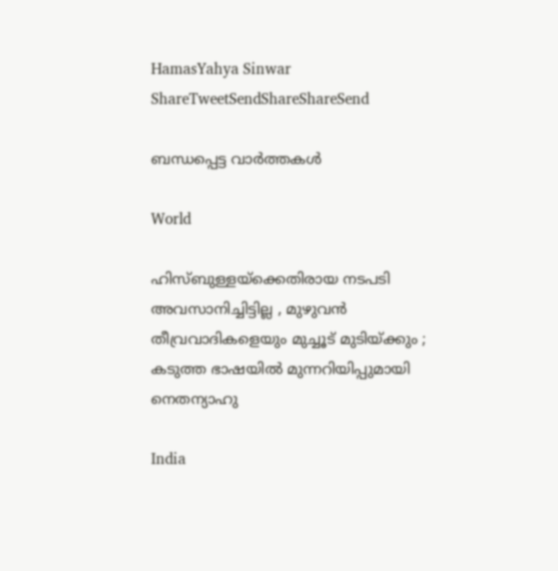HamasYahya Sinwar
ShareTweetSendShareShareSend

ബന്ധപ്പെട്ട വാര്‍ത്തകള്‍

World

ഹിസ്ബുള്ളയ്‌ക്കെതിരായ നടപടി അവസാനിച്ചിട്ടില്ല , മുഴുവൻ തീവ്രവാദികളെയും മുച്ചൂട് മുടിയ്‌ക്കും ; കടുത്ത ഭാഷയിൽ മുന്നറിയിപ്പുമായി നെതന്യാഹു

India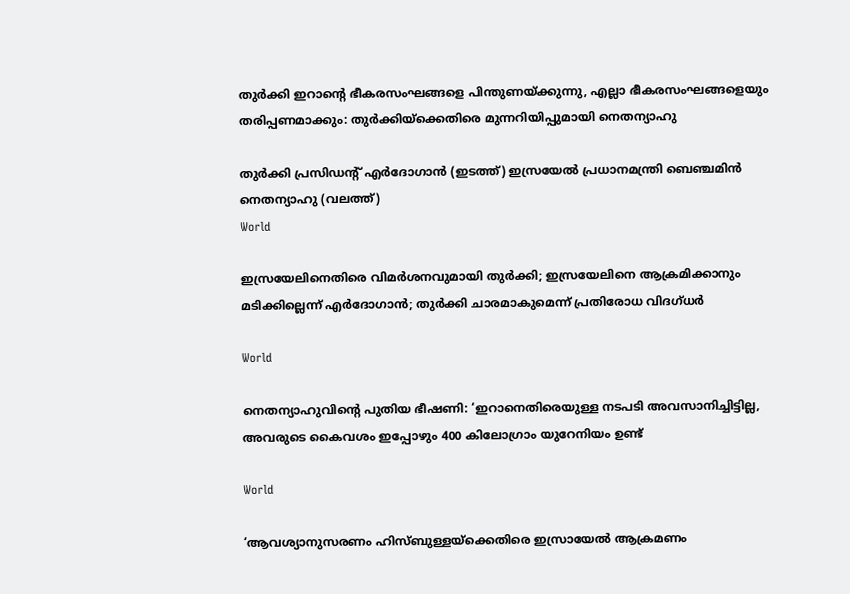തുര്‍ക്കി ഇറാന്റെ ഭീകരസംഘങ്ങളെ പിന്തുണയ്‌ക്കുന്നു, എല്ലാ ഭീകരസംഘങ്ങളെയും തരിപ്പണമാക്കും: തുര്‍ക്കിയ്‌ക്കെതിരെ മുന്നറിയിപ്പുമായി നെതന്യാഹു

തുര്‍ക്കി പ്രസിഡന്‍റ് എര്‍ദോഗാന്‍ (ഇടത്ത്) ഇസ്രയേല്‍ പ്രധാനമന്ത്രി ബെഞ്ചമിന്‍ നെതന്യാഹു (വലത്ത്)
World

ഇസ്രയേലിനെതിരെ വിമര്‍ശനവുമായി തുര്‍ക്കി; ഇസ്രയേലിനെ ആക്രമിക്കാനും മടിക്കില്ലെന്ന് എര്‍ദോഗാന്‍; തുര്‍ക്കി ചാരമാകുമെന്ന് പ്രതിരോധ വിദഗ്ധര്‍

World

നെതന്യാഹുവിന്റെ പുതിയ ഭീഷണി: ‘ഇറാനെതിരെയുള്ള നടപടി അവസാനിച്ചിട്ടില്ല, അവരുടെ കൈവശം ഇപ്പോഴും 400 കിലോഗ്രാം യുറേനിയം ഉണ്ട്

World

‘ആവശ്യാനുസരണം ഹിസ്ബുള്ളയ്‌ക്കെതിരെ ഇസ്രായേൽ ആക്രമണം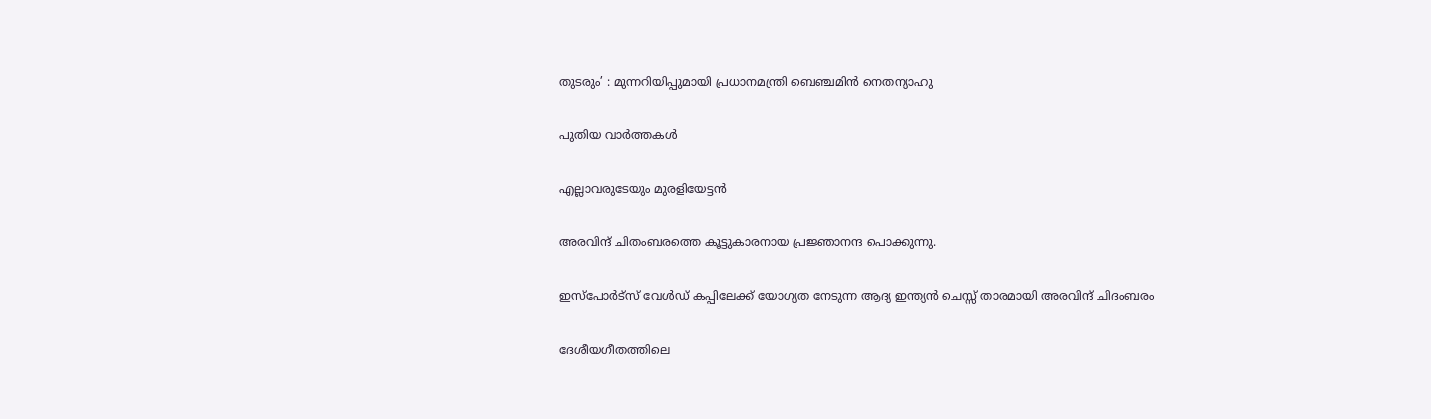തുടരും’ : മുന്നറിയിപ്പുമായി പ്രധാനമന്ത്രി ബെഞ്ചമിൻ നെതന്യാഹു

പുതിയ വാര്‍ത്തകള്‍

എല്ലാവരുടേയും മുരളിയേട്ടന്‍

അരവിന്ദ് ചിതംബരത്തെ കൂട്ടുകാരനായ പ്രജ്ഞാനന്ദ പൊക്കുന്നു.

ഇസ്പോര്‍ട്സ് വേള്‍ഡ് കപ്പിലേക്ക് യോഗ്യത നേടുന്ന ആദ്യ ഇന്ത്യൻ ചെസ്സ് താരമായി അരവിന്ദ് ചിദംബരം

ദേശീയഗീതത്തിലെ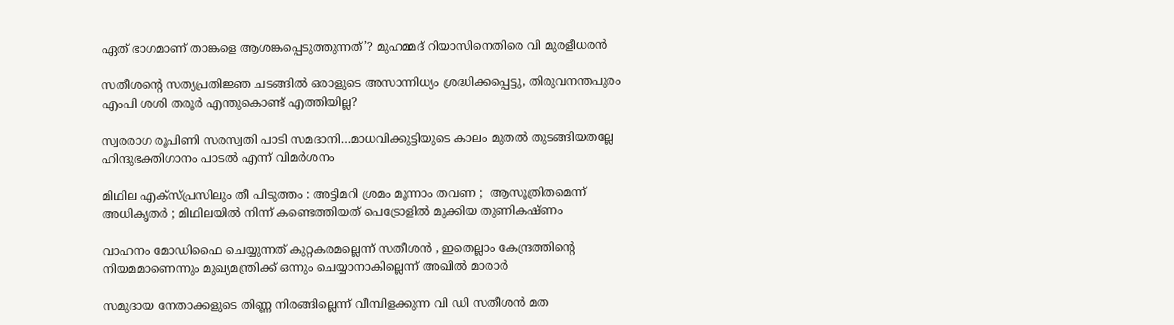ഏത് ഭാഗമാണ് താങ്കളെ ആശങ്കപ്പെടുത്തുന്നത്’? മുഹമ്മദ് റിയാസിനെതിരെ വി മുരളീധരൻ

സതീശന്റെ സത്യപ്രതിജ്ഞ ചടങ്ങില്‍ ഒരാളുടെ അസാന്നിധ്യം ശ്രദ്ധിക്കപ്പെട്ടു, തിരുവനന്തപുരം എംപി ശശി തരൂര്‍ എന്തുകൊണ്ട് എത്തിയില്ല?

സ്വരരാഗ രൂപിണി സരസ്വതി പാടി സമദാനി…മാധവിക്കുട്ടിയുടെ കാലം മുതല്‍ തുടങ്ങിയതല്ലേ ഹിന്ദുഭക്തിഗാനം പാടല്‍ എന്ന് വിമര്‍ശനം

മിഥില എക്സ്പ്രസിലും തീ പിടുത്തം : അട്ടിമറി ശ്രമം മൂന്നാം തവണ ;  ആസൂത്രിതമെന്ന് അധികൃതർ ; മിഥിലയിൽ നിന്ന് കണ്ടെത്തിയത് പെട്രോളിൽ മുക്കിയ തുണികഷ്ണം

വാഹനം മോഡിഫൈ ചെയ്യുന്നത് കുറ്റകരമല്ലെന്ന് സതീശന്‍ , ഇതെല്ലാം കേന്ദ്രത്തിന്റെ നിയമമാണെന്നും മുഖ്യമന്ത്രിക്ക് ഒന്നും ചെയ്യാനാകില്ലെന്ന് അഖില്‍ മാരാര്‍

സമുദായ നേതാക്കളുടെ തിണ്ണ നിരങ്ങില്ലെന്ന് വീമ്പിളക്കുന്ന വി ഡി സതീശന്‍ മത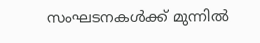സംഘടനകള്‍ക്ക് മുന്നില്‍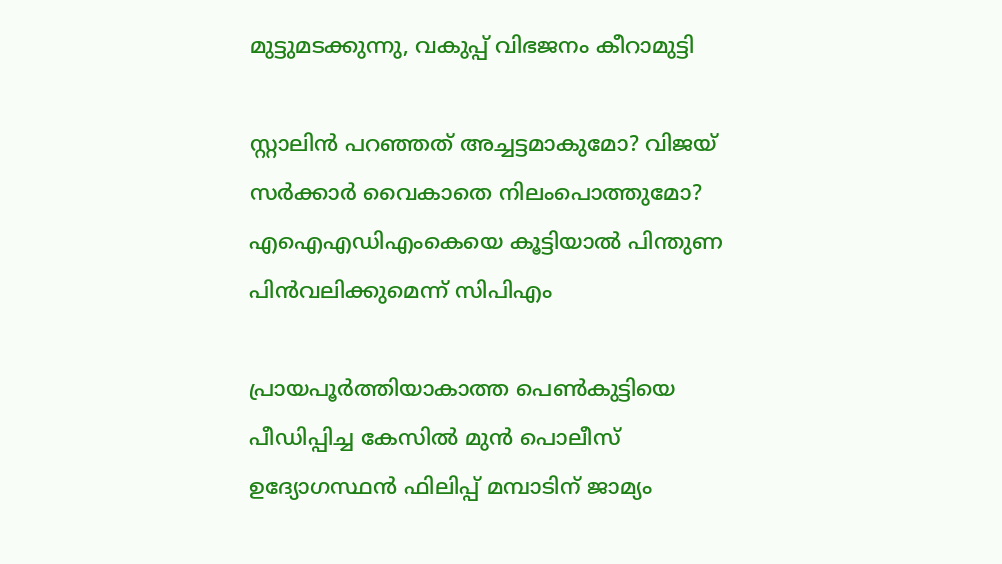മുട്ടുമടക്കുന്നു, വകുപ്പ് വിഭജനം കീറാമുട്ടി

സ്റ്റാലിന്‍ പറഞ്ഞത് അച്ചട്ടമാകുമോ? വിജയ് സർക്കാര്‍ വൈകാതെ നിലംപൊത്തുമോ? എഐഎഡിഎംകെയെ കൂട്ടിയാൽ പിന്തുണ പിൻവലിക്കുമെന്ന് സിപിഎം

പ്രായപൂര്‍ത്തിയാകാത്ത പെണ്‍കുട്ടിയെ പീഡിപ്പിച്ച കേസില്‍ മുന്‍ പൊലീസ് ഉദ്യോഗസ്ഥന്‍ ഫിലിപ്പ് മമ്പാടിന് ജാമ്യം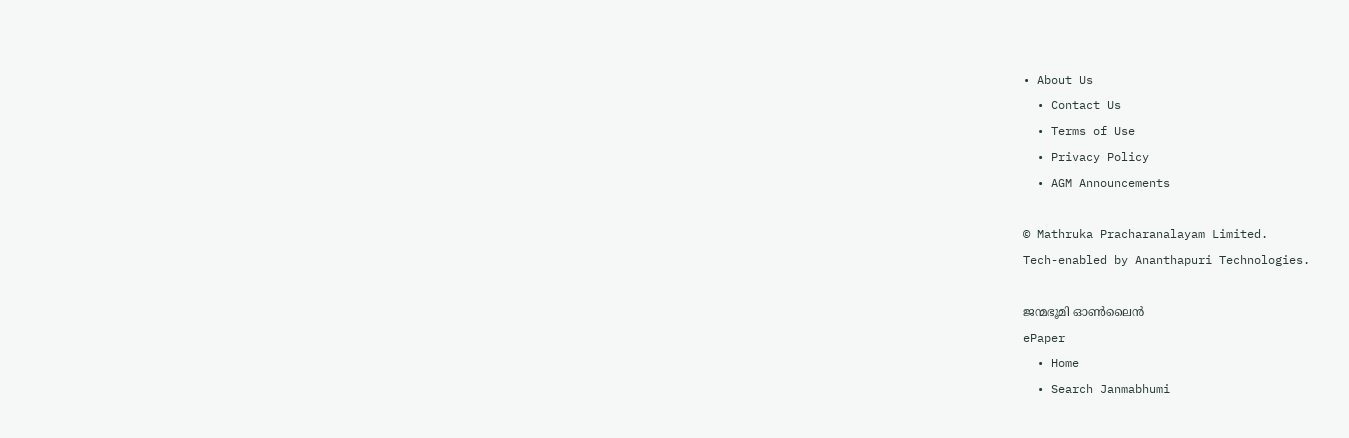• About Us
  • Contact Us
  • Terms of Use
  • Privacy Policy
  • AGM Announcements

© Mathruka Pracharanalayam Limited.
Tech-enabled by Ananthapuri Technologies.

ജന്മഭൂമി ഓണ്‍ലൈന്‍
ePaper
  • Home
  • Search Janmabhumi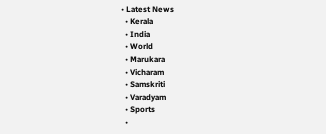• Latest News
  • Kerala
  • India
  • World
  • Marukara
  • Vicharam
  • Samskriti
  • Varadyam
  • Sports
  •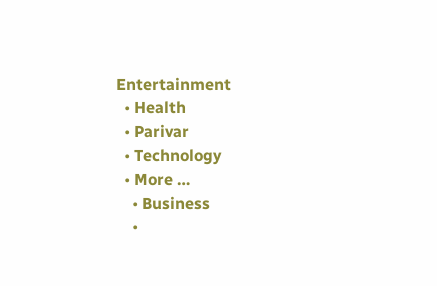Entertainment
  • Health
  • Parivar
  • Technology
  • More …
    • Business
    •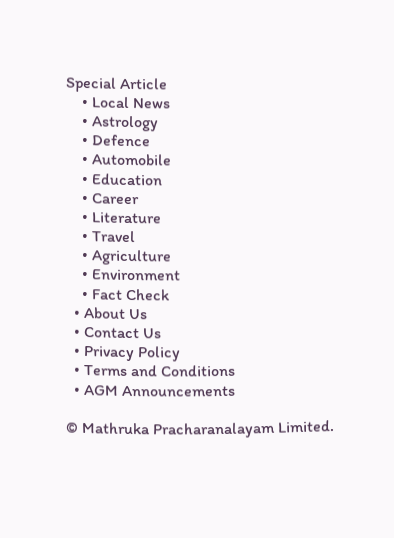Special Article
    • Local News
    • Astrology
    • Defence
    • Automobile
    • Education
    • Career
    • Literature
    • Travel
    • Agriculture
    • Environment
    • Fact Check
  • About Us
  • Contact Us
  • Privacy Policy
  • Terms and Conditions
  • AGM Announcements

© Mathruka Pracharanalayam Limited.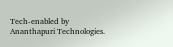Tech-enabled by Ananthapuri Technologies.